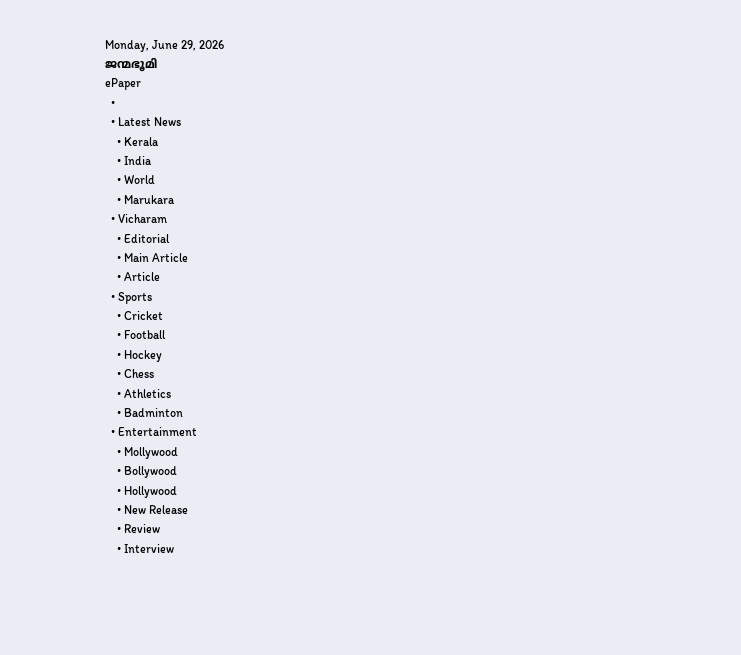Monday, June 29, 2026
ജന്മഭൂമി
ePaper
  •
  • Latest News
    • Kerala
    • India
    • World
    • Marukara
  • Vicharam
    • Editorial
    • Main Article
    • Article
  • Sports
    • Cricket
    • Football
    • Hockey
    • Chess
    • Athletics
    • Badminton
  • Entertainment
    • Mollywood
    • Bollywood
    • Hollywood
    • New Release
    • Review
    • Interview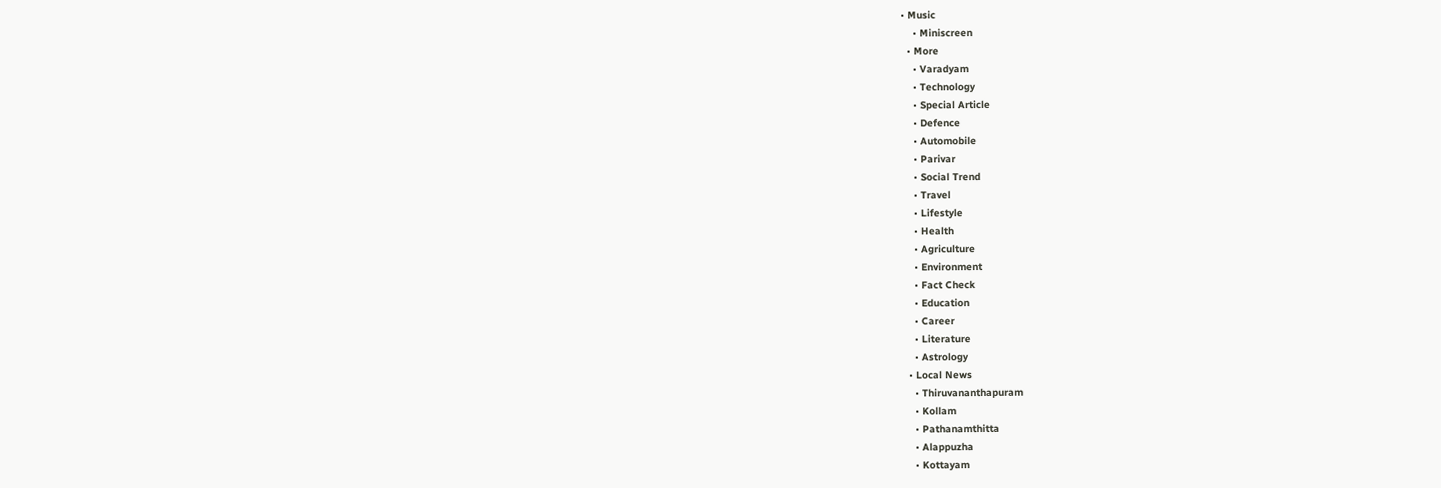• Music
    • Miniscreen
  • More
    • Varadyam
    • Technology
    • Special Article
    • Defence
    • Automobile
    • Parivar
    • Social Trend
    • Travel
    • Lifestyle
    • Health
    • Agriculture
    • Environment
    • Fact Check
    • Education
    • Career
    • Literature
    • Astrology
  • Local News
    • Thiruvananthapuram
    • Kollam
    • Pathanamthitta
    • Alappuzha
    • Kottayam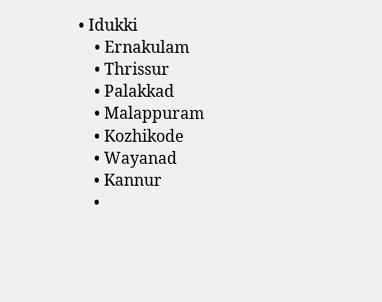• Idukki
    • Ernakulam
    • Thrissur
    • Palakkad
    • Malappuram
    • Kozhikode
    • Wayanad
    • Kannur
    •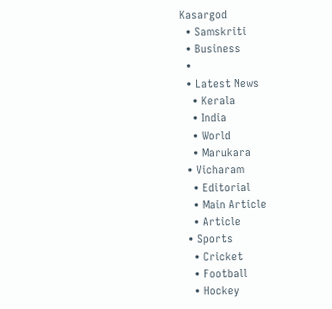Kasargod
  • Samskriti
  • Business
  •
  • Latest News
    • Kerala
    • India
    • World
    • Marukara
  • Vicharam
    • Editorial
    • Main Article
    • Article
  • Sports
    • Cricket
    • Football
    • Hockey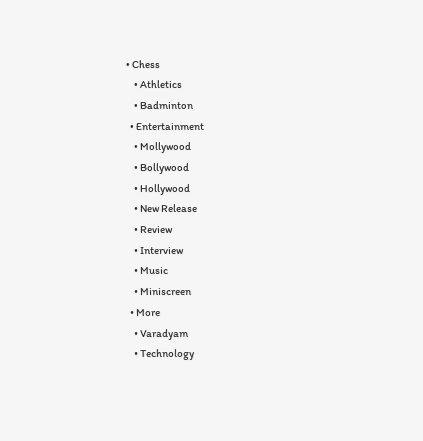• Chess
    • Athletics
    • Badminton
  • Entertainment
    • Mollywood
    • Bollywood
    • Hollywood
    • New Release
    • Review
    • Interview
    • Music
    • Miniscreen
  • More
    • Varadyam
    • Technology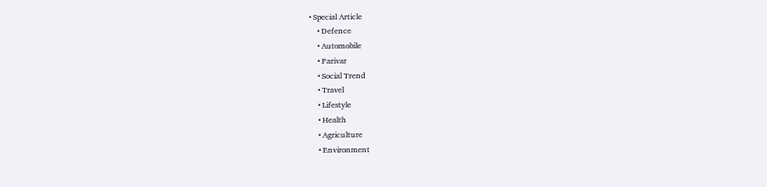• Special Article
    • Defence
    • Automobile
    • Parivar
    • Social Trend
    • Travel
    • Lifestyle
    • Health
    • Agriculture
    • Environment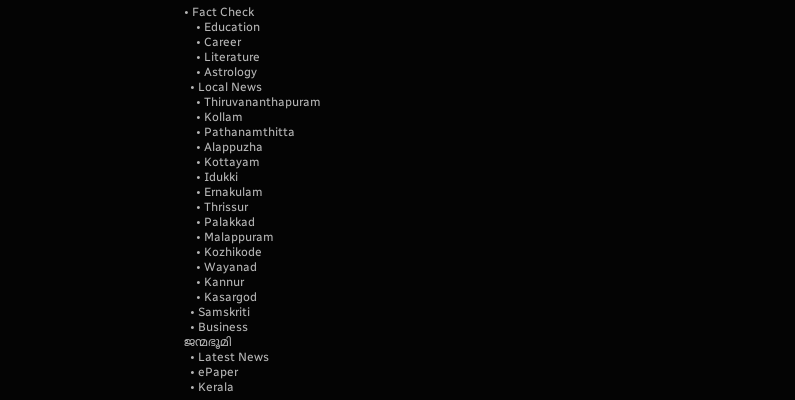• Fact Check
    • Education
    • Career
    • Literature
    • Astrology
  • Local News
    • Thiruvananthapuram
    • Kollam
    • Pathanamthitta
    • Alappuzha
    • Kottayam
    • Idukki
    • Ernakulam
    • Thrissur
    • Palakkad
    • Malappuram
    • Kozhikode
    • Wayanad
    • Kannur
    • Kasargod
  • Samskriti
  • Business
ജന്മഭൂമി
  • Latest News
  • ePaper
  • Kerala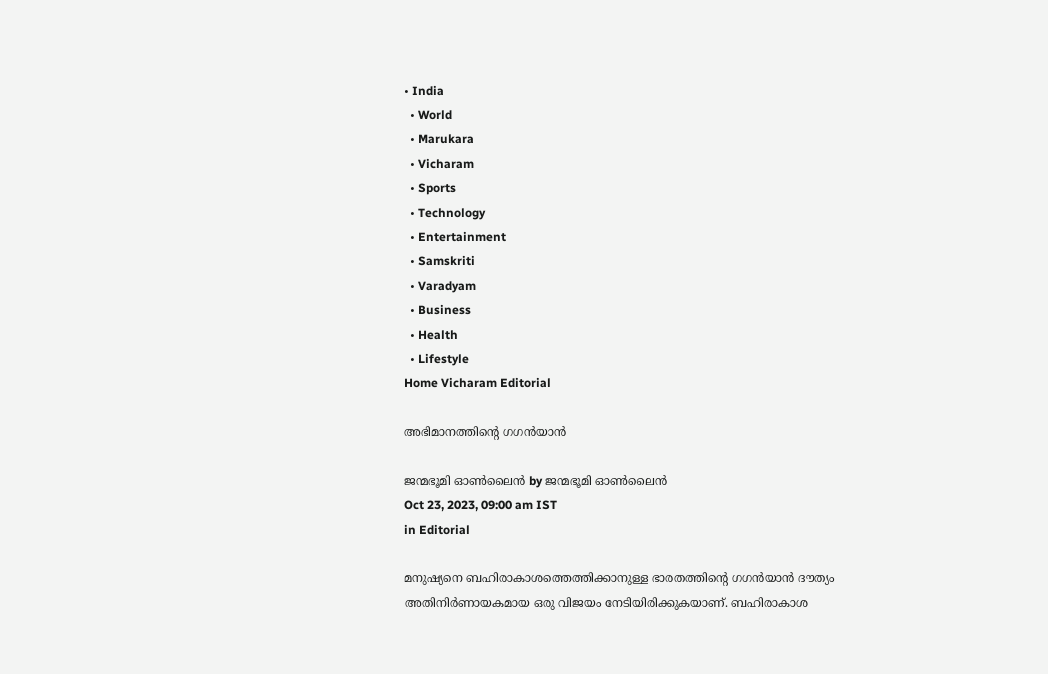• India
  • World
  • Marukara
  • Vicharam
  • Sports
  • Technology
  • Entertainment
  • Samskriti
  • Varadyam
  • Business
  • Health
  • Lifestyle
Home Vicharam Editorial

അഭിമാനത്തിന്റെ ഗഗന്‍യാന്‍

ജന്മഭൂമി ഓണ്‍ലൈന്‍ by ജന്മഭൂമി ഓണ്‍ലൈന്‍
Oct 23, 2023, 09:00 am IST
in Editorial

മനുഷ്യനെ ബഹിരാകാശത്തെത്തിക്കാനുള്ള ഭാരതത്തിന്റെ ഗഗന്‍യാന്‍ ദൗത്യം അതിനിര്‍ണായകമായ ഒരു വിജയം നേടിയിരിക്കുകയാണ്. ബഹിരാകാശ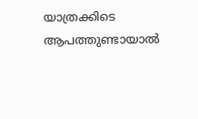യാത്രക്കിടെ ആപത്തുണ്ടായാല്‍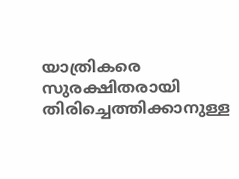യാത്രികരെ സുരക്ഷിതരായി തിരിച്ചെത്തിക്കാനുള്ള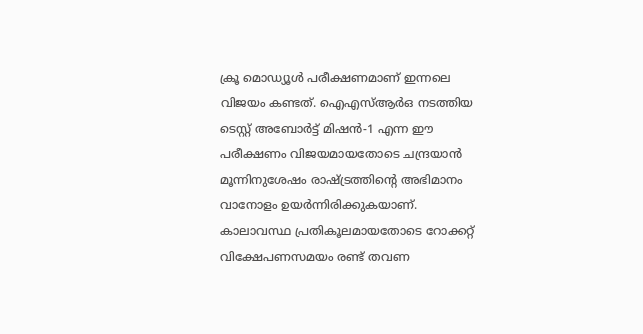ക്രൂ മൊഡ്യൂള്‍ പരീക്ഷണമാണ് ഇന്നലെ വിജയം കണ്ടത്. ഐഎസ്ആര്‍ഒ നടത്തിയ ടെസ്റ്റ് അബോര്‍ട്ട് മിഷന്‍-1 എന്ന ഈ പരീക്ഷണം വിജയമായതോടെ ചന്ദ്രയാന്‍ മൂന്നിനുശേഷം രാഷ്‌ട്രത്തിന്റെ അഭിമാനം വാനോളം ഉയര്‍ന്നിരിക്കുകയാണ്. കാലാവസ്ഥ പ്രതികൂലമായതോടെ റോക്കറ്റ് വിക്ഷേപണസമയം രണ്ട് തവണ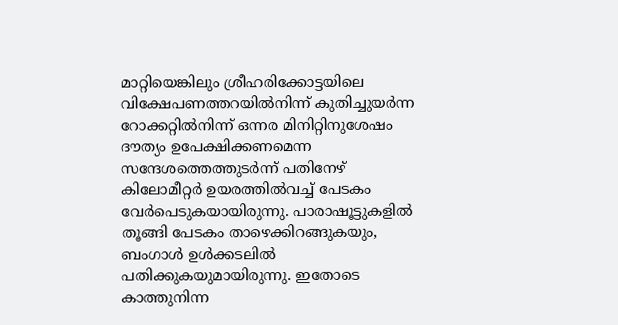മാറ്റിയെങ്കിലും ശ്രീഹരിക്കോട്ടയിലെ വിക്ഷേപണത്തറയില്‍നിന്ന് കുതിച്ചുയര്‍ന്ന റോക്കറ്റില്‍നിന്ന് ഒന്നര മിനിറ്റിനുശേഷം ദൗത്യം ഉപേക്ഷിക്കണമെന്ന സന്ദേശത്തെത്തുടര്‍ന്ന് പതിനേഴ് കിലോമീറ്റര്‍ ഉയരത്തില്‍വച്ച് പേടകം വേര്‍പെടുകയായിരുന്നു. പാരാഷൂട്ടുകളില്‍ തൂങ്ങി പേടകം താഴെക്കിറങ്ങുകയും, ബംഗാള്‍ ഉള്‍ക്കടലില്‍ പതിക്കുകയുമായിരുന്നു. ഇതോടെ കാത്തുനിന്ന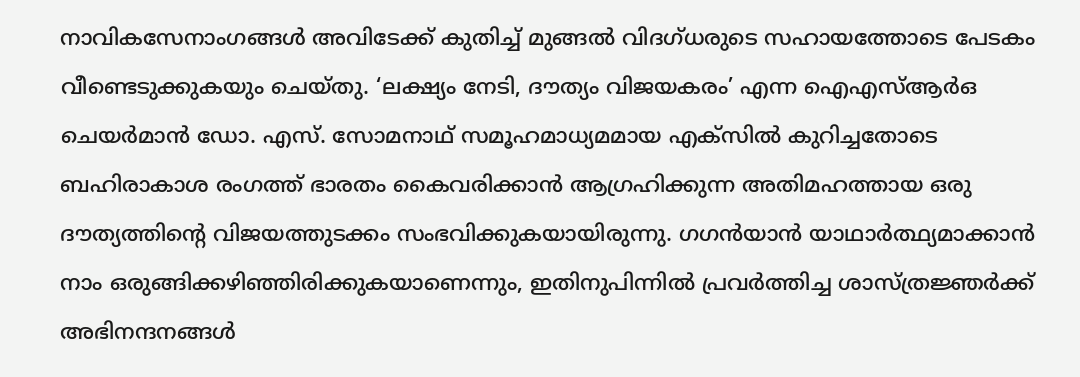നാവികസേനാംഗങ്ങള്‍ അവിടേക്ക് കുതിച്ച് മുങ്ങല്‍ വിദഗ്ധരുടെ സഹായത്തോടെ പേടകം വീണ്ടെടുക്കുകയും ചെയ്തു. ‘ലക്ഷ്യം നേടി, ദൗത്യം വിജയകരം’ എന്ന ഐഎസ്ആര്‍ഒ ചെയര്‍മാന്‍ ഡോ. എസ്. സോമനാഥ് സമൂഹമാധ്യമമായ എക്‌സില്‍ കുറിച്ചതോടെ ബഹിരാകാശ രംഗത്ത് ഭാരതം കൈവരിക്കാന്‍ ആഗ്രഹിക്കുന്ന അതിമഹത്തായ ഒരു ദൗത്യത്തിന്റെ വിജയത്തുടക്കം സംഭവിക്കുകയായിരുന്നു. ഗഗന്‍യാന്‍ യാഥാര്‍ത്ഥ്യമാക്കാന്‍ നാം ഒരുങ്ങിക്കഴിഞ്ഞിരിക്കുകയാണെന്നും, ഇതിനുപിന്നില്‍ പ്രവര്‍ത്തിച്ച ശാസ്ത്രജ്ഞര്‍ക്ക് അഭിനന്ദനങ്ങള്‍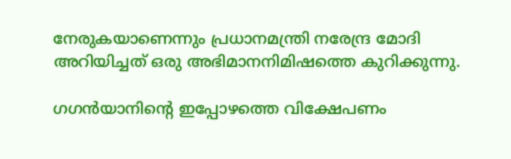നേരുകയാണെന്നും പ്രധാനമന്ത്രി നരേന്ദ്ര മോദി അറിയിച്ചത് ഒരു അഭിമാനനിമിഷത്തെ കുറിക്കുന്നു.

ഗഗന്‍യാനിന്റെ ഇപ്പോഴത്തെ വിക്ഷേപണം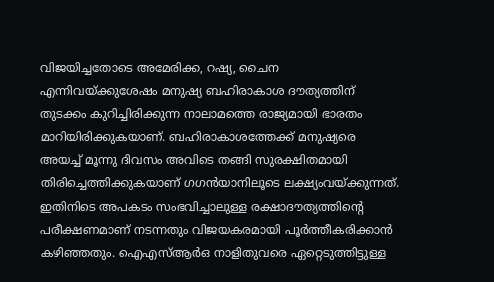വിജയിച്ചതോടെ അമേരിക്ക, റഷ്യ, ചൈന എന്നിവയ്‌ക്കുശേഷം മനുഷ്യ ബഹിരാകാശ ദൗത്യത്തിന് തുടക്കം കുറിച്ചിരിക്കുന്ന നാലാമത്തെ രാജ്യമായി ഭാരതം മാറിയിരിക്കുകയാണ്. ബഹിരാകാശത്തേക്ക് മനുഷ്യരെ അയച്ച് മൂന്നു ദിവസം അവിടെ തങ്ങി സുരക്ഷിതമായി തിരിച്ചെത്തിക്കുകയാണ് ഗഗന്‍യാനിലൂടെ ലക്ഷ്യംവയ്‌ക്കുന്നത്. ഇതിനിടെ അപകടം സംഭവിച്ചാലുള്ള രക്ഷാദൗത്യത്തിന്റെ പരീക്ഷണമാണ് നടന്നതും വിജയകരമായി പൂര്‍ത്തീകരിക്കാന്‍ കഴിഞ്ഞതും. ഐഎസ്ആര്‍ഒ നാളിതുവരെ ഏറ്റെടുത്തിട്ടുള്ള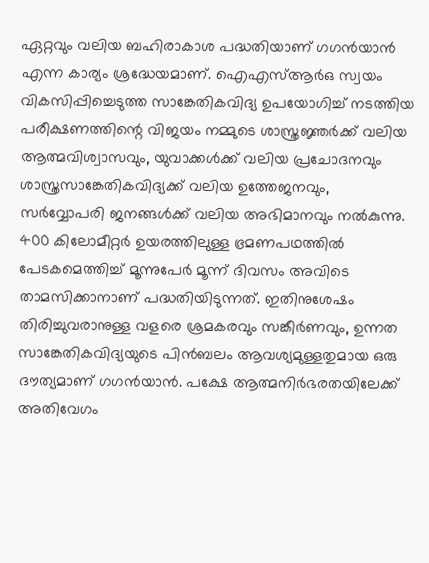ഏറ്റവും വലിയ ബഹിരാകാശ പദ്ധതിയാണ് ഗഗന്‍യാന്‍ എന്ന കാര്യം ശ്രദ്ധേയമാണ്. ഐഎസ്ആര്‍ഒ സ്വയം വികസിപ്പിച്ചെടുത്ത സാങ്കേതികവിദ്യ ഉപയോഗിച്ച് നടത്തിയ പരീക്ഷണത്തിന്റെ വിജയം നമ്മുടെ ശാസ്ത്രജ്ഞര്‍ക്ക് വലിയ ആത്മവിശ്വാസവും, യുവാക്കള്‍ക്ക് വലിയ പ്രചോദനവും ശാസ്ത്രസാങ്കേതികവിദ്യക്ക് വലിയ ഉത്തേജനവും, സര്‍വ്വോപരി ജനങ്ങള്‍ക്ക് വലിയ അഭിമാനവും നല്‍കുന്നു. 400 കിലോമീറ്റര്‍ ഉയരത്തിലുള്ള ഭ്രമണപഥത്തില്‍ പേടകമെത്തിച്ച് മൂന്നുപേര്‍ മൂന്ന് ദിവസം അവിടെ താമസിക്കാനാണ് പദ്ധതിയിടുന്നത്. ഇതിനുശേഷം തിരിച്ചുവരാനുള്ള വളരെ ശ്രമകരവും സങ്കീര്‍ണവും, ഉന്നത സാങ്കേതികവിദ്യയുടെ പിന്‍ബലം ആവശ്യമുള്ളതുമായ ഒരു ദൗത്യമാണ് ഗഗന്‍യാന്‍. പക്ഷേ ആത്മനിര്‍ഭരതയിലേക്ക് അതിവേഗം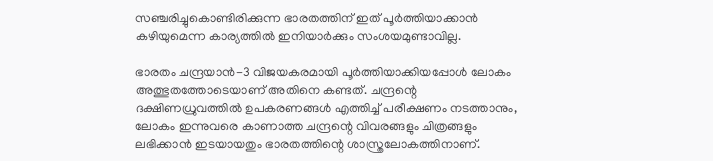സഞ്ചരിച്ചുകൊണ്ടിരിക്കുന്ന ഭാരതത്തിന് ഇത് പൂര്‍ത്തിയാക്കാന്‍ കഴിയുമെന്ന കാര്യത്തില്‍ ഇനിയാര്‍ക്കും സംശയമുണ്ടാവില്ല.

ഭാരതം ചന്ദ്രയാന്‍-3 വിജയകരമായി പൂര്‍ത്തിയാക്കിയപ്പോള്‍ ലോകം അത്ഭുതത്തോടെയാണ് അതിനെ കണ്ടത്. ചന്ദ്രന്റെ ദക്ഷിണധ്രുവത്തില്‍ ഉപകരണങ്ങള്‍ എത്തിച്ച് പരീക്ഷണം നടത്താനും, ലോകം ഇന്നുവരെ കാണാത്ത ചന്ദ്രന്റെ വിവരങ്ങളും ചിത്രങ്ങളും ലഭിക്കാന്‍ ഇടയായതും ഭാരതത്തിന്റെ ശാസ്ത്രലോകത്തിനാണ്.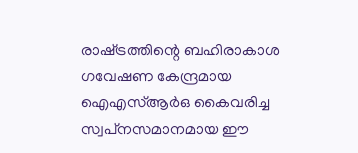രാഷ്‌ട്രത്തിന്റെ ബഹിരാകാശ ഗവേഷണ കേന്ദ്രമായ ഐഎസ്ആര്‍ഒ കൈവരിച്ച സ്വപ്‌നസമാനമായ ഈ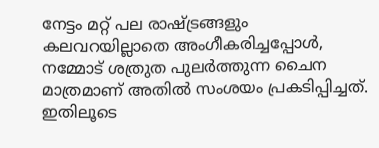നേട്ടം മറ്റ് പല രാഷ്‌ട്രങ്ങളും കലവറയില്ലാതെ അംഗീകരിച്ചപ്പോള്‍, നമ്മോട് ശത്രുത പുലര്‍ത്തുന്ന ചൈന മാത്രമാണ് അതില്‍ സംശയം പ്രകടിപ്പിച്ചത്. ഇതിലൂടെ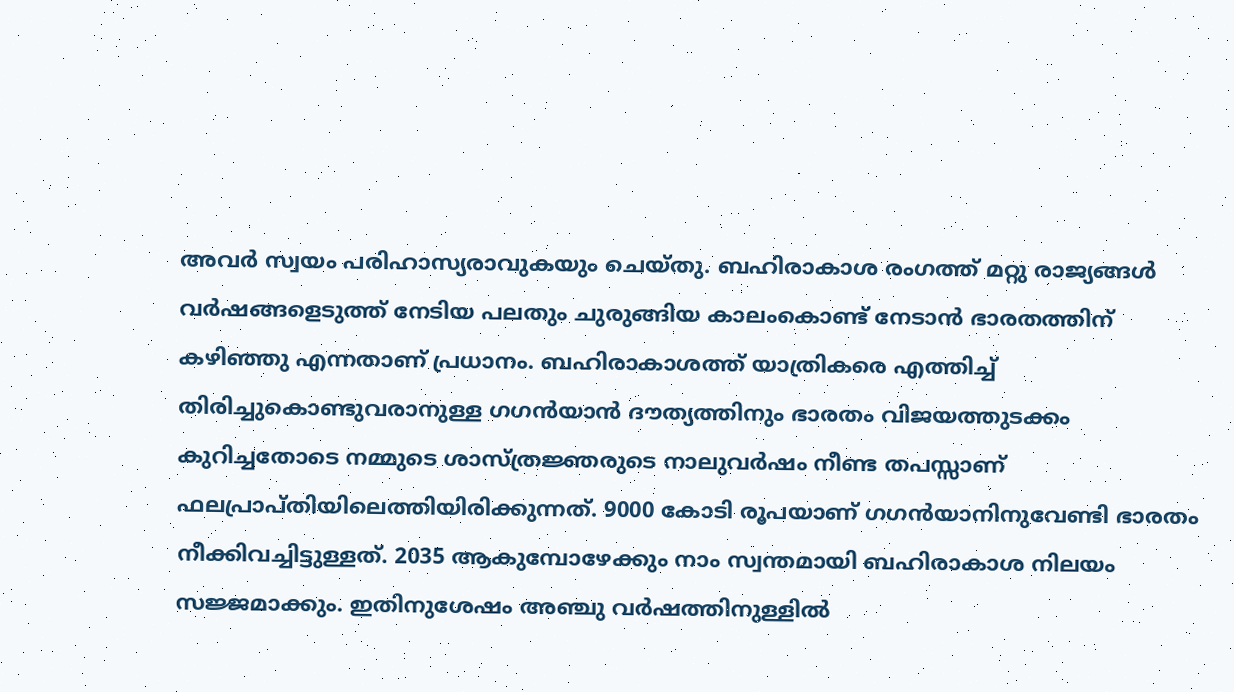അവര്‍ സ്വയം പരിഹാസ്യരാവുകയും ചെയ്തു. ബഹിരാകാശ രംഗത്ത് മറ്റു രാജ്യങ്ങള്‍ വര്‍ഷങ്ങളെടുത്ത് നേടിയ പലതും ചുരുങ്ങിയ കാലംകൊണ്ട് നേടാന്‍ ഭാരതത്തിന് കഴിഞ്ഞു എന്നതാണ് പ്രധാനം. ബഹിരാകാശത്ത് യാത്രികരെ എത്തിച്ച് തിരിച്ചുകൊണ്ടുവരാനുള്ള ഗഗന്‍യാന്‍ ദൗത്യത്തിനും ഭാരതം വിജയത്തുടക്കം കുറിച്ചതോടെ നമ്മുടെ ശാസ്ത്രജ്ഞരുടെ നാലുവര്‍ഷം നീണ്ട തപസ്സാണ് ഫലപ്രാപ്തിയിലെത്തിയിരിക്കുന്നത്. 9000 കോടി രൂപയാണ് ഗഗന്‍യാനിനുവേണ്ടി ഭാരതം നീക്കിവച്ചിട്ടുള്ളത്. 2035 ആകുമ്പോഴേക്കും നാം സ്വന്തമായി ബഹിരാകാശ നിലയം സജ്ജമാക്കും. ഇതിനുശേഷം അഞ്ചു വര്‍ഷത്തിനുള്ളില്‍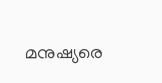മനുഷ്യരെ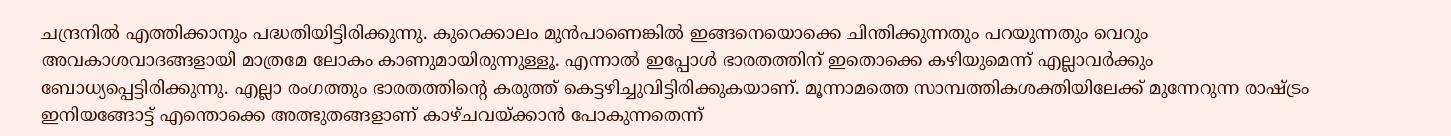ചന്ദ്രനില്‍ എത്തിക്കാനും പദ്ധതിയിട്ടിരിക്കുന്നു. കുറെക്കാലം മുന്‍പാണെങ്കില്‍ ഇങ്ങനെയൊക്കെ ചിന്തിക്കുന്നതും പറയുന്നതും വെറും അവകാശവാദങ്ങളായി മാത്രമേ ലോകം കാണുമായിരുന്നുള്ളൂ. എന്നാല്‍ ഇപ്പോള്‍ ഭാരതത്തിന് ഇതൊക്കെ കഴിയുമെന്ന് എല്ലാവര്‍ക്കും ബോധ്യപ്പെട്ടിരിക്കുന്നു. എല്ലാ രംഗത്തും ഭാരതത്തിന്റെ കരുത്ത് കെട്ടഴിച്ചുവിട്ടിരിക്കുകയാണ്. മൂന്നാമത്തെ സാമ്പത്തികശക്തിയിലേക്ക് മുന്നേറുന്ന രാഷ്‌ട്രം ഇനിയങ്ങോട്ട് എന്തൊക്കെ അത്ഭുതങ്ങളാണ് കാഴ്ചവയ്‌ക്കാന്‍ പോകുന്നതെന്ന്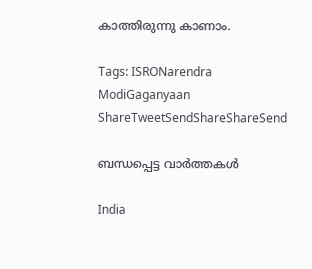കാത്തിരുന്നു കാണാം.

Tags: ISRONarendra ModiGaganyaan
ShareTweetSendShareShareSend

ബന്ധപ്പെട്ട വാര്‍ത്തകള്‍

India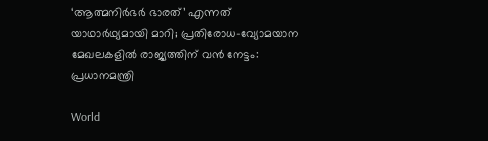‘ആത്മനിർഭർ ഭാരത്’ എന്നത് യാഥാർഥ്യമായി മാറി; പ്രതിരോധ-വ്യോമയാന മേഖലകളില്‍ രാജ്യത്തിന് വന്‍ നേട്ടം: പ്രധാനമന്ത്രി

World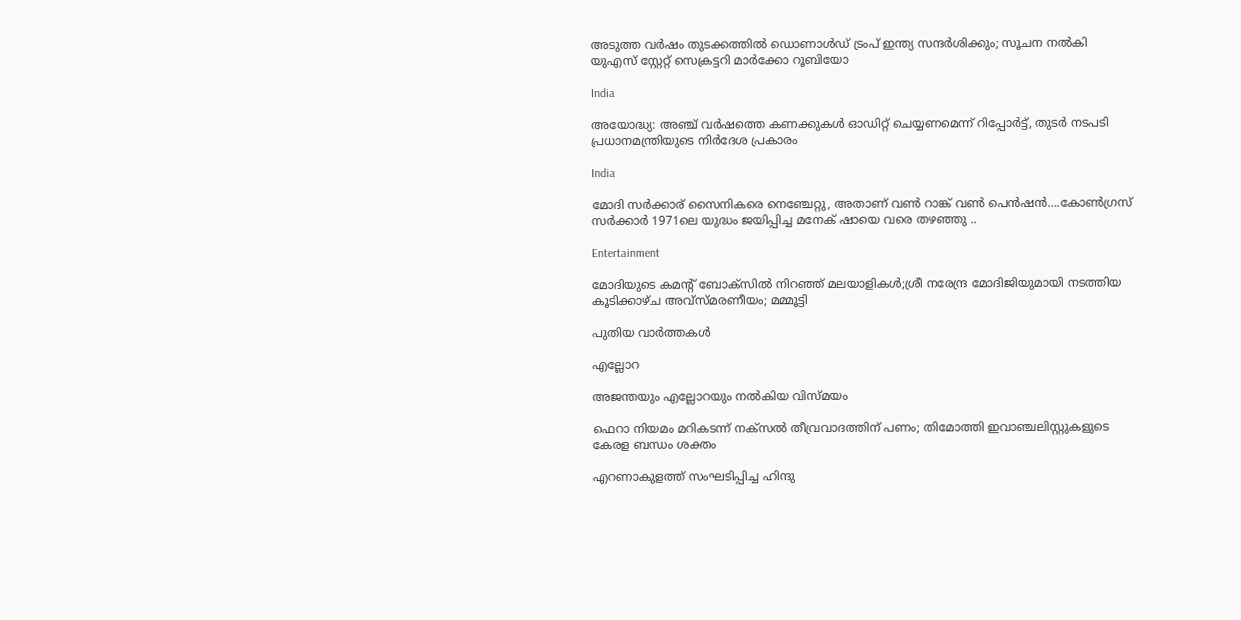അടുത്ത വര്‍ഷം തുടക്കത്തിൽ ഡൊണാള്‍ഡ് ട്രംപ് ഇന്ത്യ സന്ദര്‍ശിക്കും; സൂചന നൽകി യുഎസ് സ്റ്റേറ്റ് സെക്രട്ടറി മാര്‍ക്കോ റൂബിയോ

India

അയോദ്ധ്യ: അഞ്ച് വര്‍ഷത്തെ കണക്കുകള്‍ ഓഡിറ്റ് ചെയ്യണമെന്ന് റിപ്പോര്‍ട്ട്, തുടര്‍ നടപടി പ്രധാനമന്ത്രിയുടെ നിര്‍ദേശ പ്രകാരം

India

മോദി സര്‍ക്കാര‍് സൈനികരെ നെഞ്ചേറ്റു, അതാണ് വണ്‍ റാങ്ക് വണ്‍ പെന്‍ഷന്‍….കോണ്‍ഗ്രസ് സര്‍ക്കാര്‍ 1971ലെ യുദ്ധം ജയിപ്പിച്ച മനേക് ഷായെ വരെ തഴഞ്ഞു ..

Entertainment

മോദിയുടെ കമന്റ് ബോക്സിൽ നിറഞ്ഞ് മലയാളികൾ;ശ്രീ നരേന്ദ്ര മോദിജിയുമായി നടത്തിയ കൂടിക്കാഴ്ച അവ്സ്മരണീയം; മമ്മൂട്ടി

പുതിയ വാര്‍ത്തകള്‍

എല്ലോറ

അജന്തയും എല്ലോറയും നല്‍കിയ വിസ്മയം

ഫെറാ നിയമം മറികടന്ന് നക്‌സല്‍ തീവ്രവാദത്തിന് പണം; തിമോത്തി ഇവാഞ്ചലിസ്റ്റുകളുടെ കേരള ബന്ധം ശക്തം

എറണാകുളത്ത് സംഘടിപ്പിച്ച ഹിന്ദു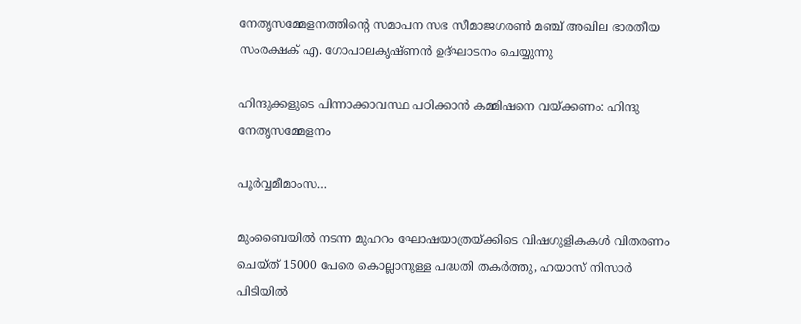നേതൃസമ്മേളനത്തിന്റെ സമാപന സഭ സീമാജഗരണ്‍ മഞ്ച് അഖില ഭാരതീയ സംരക്ഷക് എ. ഗോപാലകൃഷ്ണന്‍ ഉദ്ഘാടനം ചെയ്യുന്നു

ഹിന്ദുക്കളുടെ പിന്നാക്കാവസ്ഥ പഠിക്കാന്‍ കമ്മിഷനെ വയ്‌ക്കണം: ഹിന്ദു നേതൃസമ്മേളനം

പൂര്‍വ്വമീമാംസ…

മുംബൈയിൽ നടന്ന മുഹറം ഘോഷയാത്രയ്‌ക്കിടെ വിഷഗുളികകള്‍ വിതരണം ചെയ്ത് 15000 പേരെ കൊല്ലാനുള്ള പദ്ധതി തകര്‍ത്തു, ഹയാസ് നിസാര്‍ പിടിയില്‍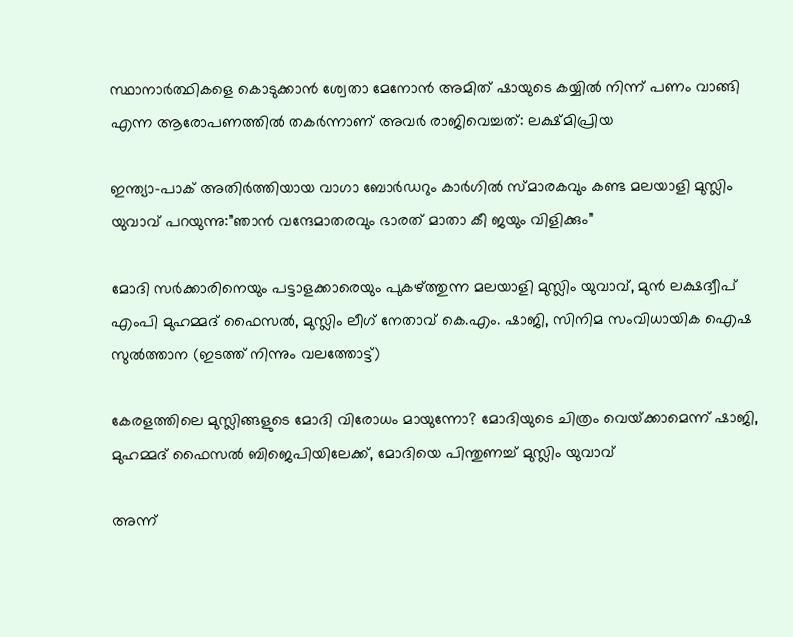സ്ഥാനാർത്ഥികളെ കൊടുക്കാൻ ശ്വേതാ മേനോൻ അമിത് ഷായുടെ കയ്യിൽ നിന്ന് പണം വാങ്ങി എന്ന ആരോപണത്തില്‍ തകര്‍ന്നാണ് അവര്‍ രാജിവെച്ചത്: ലക്ഷ്മിപ്രിയ

ഇന്ത്യാ-പാക് അതിര്‍ത്തിയായ വാഗാ ബോര്‍ഡറും കാര്‍ഗില്‍ സ്മാരകവും കണ്ട മലയാളി മുസ്ലിം യുവാവ് പറയുന്നു:”ഞാന്‍ വന്ദേമാതരവും ഭാരത് മാതാ കീ ജയും വിളിക്കും”

മോദി സര്‍ക്കാരിനെയും പട്ടാളക്കാരെയും പുകഴ്ത്തുന്ന മലയാളി മുസ്ലിം യുവാവ്, മുന്‍ ലക്ഷദ്വീപ് എംപി മുഹമ്മദ് ഫൈസല്‍, മുസ്ലിം ലീഗ് നേതാവ് കെ.എം. ഷാജി, സിനിമ സംവിധായിക ഐഷ സുല്‍ത്താന (ഇടത്ത് നിന്നും വലത്തോട്ട്)

കേരളത്തിലെ മുസ്ലിങ്ങളുടെ മോദി വിരോധം മായുന്നോ? മോദിയുടെ ചിത്രം വെയ്‌ക്കാമെന്ന് ഷാജി, മുഹമ്മദ് ഫൈസല്‍ ബിജെപിയിലേക്ക്, മോദിയെ പിന്തുണച്ച് മുസ്ലിം യുവാവ്

അന്ന്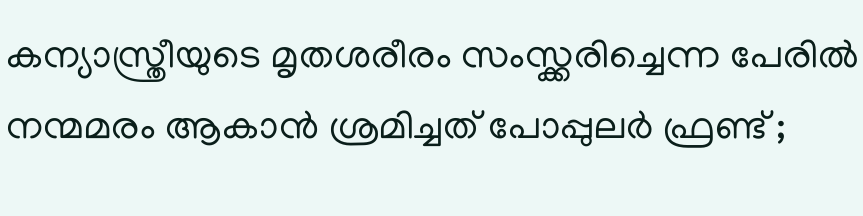കന്യാസ്ത്രീയുടെ മൃതശരീരം സംസ്ക്കരിച്ചെന്ന പേരിൽ നന്മമരം ആകാൻ ശ്രമിച്ചത് പോപ്പുലർ ഫ്രണ്ട് ;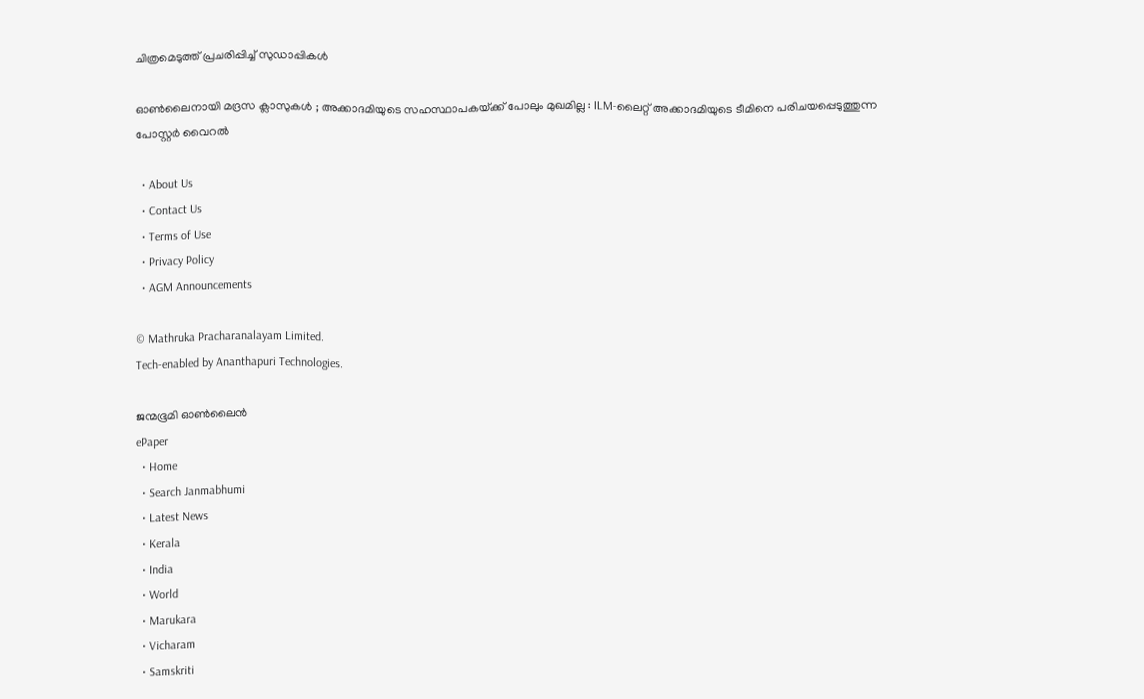ചിത്രമെടുത്ത് പ്രചരിപ്പിച്ച് സുഡാപ്പികൾ

ഓൺലൈനായി മദ്രസ ക്ലാസുകൾ ; അക്കാദമിയുടെ സഹസ്ഥാപകയ്‌ക്ക് പോലും മുഖമില്ല : ILM-ലൈറ്റ് അക്കാദമിയുടെ ടീമിനെ പരിചയപ്പെടുത്തുന്ന പോസ്റ്റർ വൈറൽ

  • About Us
  • Contact Us
  • Terms of Use
  • Privacy Policy
  • AGM Announcements

© Mathruka Pracharanalayam Limited.
Tech-enabled by Ananthapuri Technologies.

ജന്മഭൂമി ഓണ്‍ലൈന്‍
ePaper
  • Home
  • Search Janmabhumi
  • Latest News
  • Kerala
  • India
  • World
  • Marukara
  • Vicharam
  • Samskriti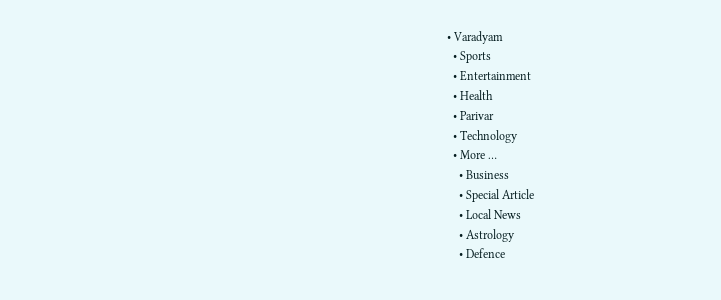• Varadyam
  • Sports
  • Entertainment
  • Health
  • Parivar
  • Technology
  • More …
    • Business
    • Special Article
    • Local News
    • Astrology
    • Defence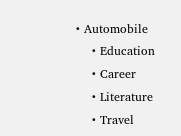• Automobile
    • Education
    • Career
    • Literature
    • Travel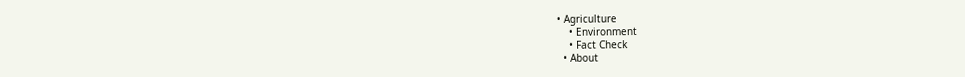• Agriculture
    • Environment
    • Fact Check
  • About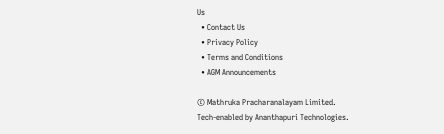Us
  • Contact Us
  • Privacy Policy
  • Terms and Conditions
  • AGM Announcements

© Mathruka Pracharanalayam Limited.
Tech-enabled by Ananthapuri Technologies.